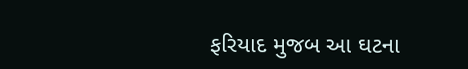ફરિયાદ મુજબ આ ઘટના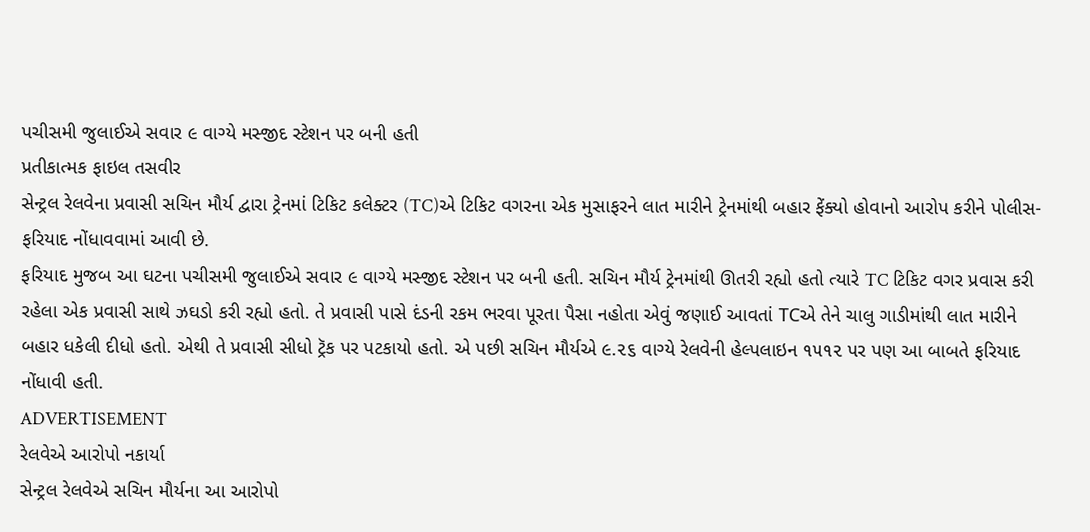પચીસમી જુલાઈએ સવાર ૯ વાગ્યે મસ્જીદ સ્ટેશન પર બની હતી
પ્રતીકાત્મક ફાઇલ તસવીર
સેન્ટ્રલ રેલવેના પ્રવાસી સચિન મૌર્ય દ્વારા ટ્રેનમાં ટિકિટ કલેક્ટર (TC)એ ટિકિટ વગરના એક મુસાફરને લાત મારીને ટ્રેનમાંથી બહાર ફેંક્યો હોવાનો આરોપ કરીને પોલીસ-ફરિયાદ નોંધાવવામાં આવી છે.
ફરિયાદ મુજબ આ ઘટના પચીસમી જુલાઈએ સવાર ૯ વાગ્યે મસ્જીદ સ્ટેશન પર બની હતી. સચિન મૌર્ય ટ્રેનમાંથી ઊતરી રહ્યો હતો ત્યારે TC ટિકિટ વગર પ્રવાસ કરી રહેલા એક પ્રવાસી સાથે ઝઘડો કરી રહ્યો હતો. તે પ્રવાસી પાસે દંડની રકમ ભરવા પૂરતા પૈસા નહોતા એવું જણાઈ આવતાં TCએ તેને ચાલુ ગાડીમાંથી લાત મારીને બહાર ધકેલી દીધો હતો. એથી તે પ્રવાસી સીધો ટ્રૅક પર પટકાયો હતો. એ પછી સચિન મૌર્યએ ૯.૨૬ વાગ્યે રેલવેની હેલ્પલાઇન ૧૫૧૨ પર પણ આ બાબતે ફરિયાદ નોંધાવી હતી.
ADVERTISEMENT
રેલવેએ આરોપો નકાર્યા
સેન્ટ્રલ રેલવેએ સચિન મૌર્યના આ આરોપો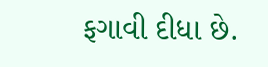ફગાવી દીધા છે.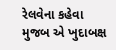રેલવેના કહેવા મુજબ એ ખુદાબક્ષ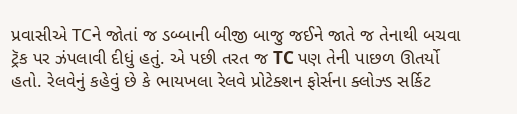પ્રવાસીએ TCને જોતાં જ ડબ્બાની બીજી બાજુ જઈને જાતે જ તેનાથી બચવા ટ્રૅક પર ઝંપલાવી દીધું હતું. એ પછી તરત જ TC પણ તેની પાછળ ઊતર્યો હતો. રેલવેનું કહેવું છે કે ભાયખલા રેલવે પ્રોટેક્શન ફોર્સના ક્લોઝ્ડ સર્કિટ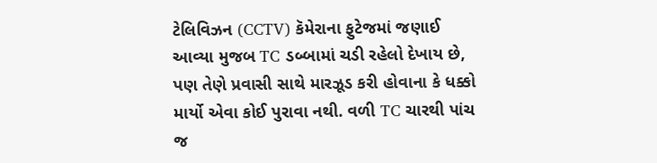ટેલિવિઝન (CCTV) કૅમેરાના ફુટેજમાં જણાઈ આવ્યા મુજબ TC ડબ્બામાં ચડી રહેલો દેખાય છે, પણ તેણે પ્રવાસી સાથે મારઝૂડ કરી હોવાના કે ધક્કો માર્યો એવા કોઈ પુરાવા નથી. વળી TC ચારથી પાંચ જ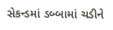સેકન્ડમાં ડબ્બામાં ચડીને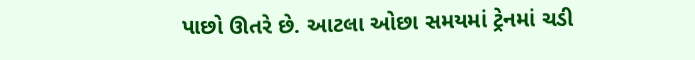પાછો ઊતરે છે. આટલા ઓછા સમયમાં ટ્રેનમાં ચડી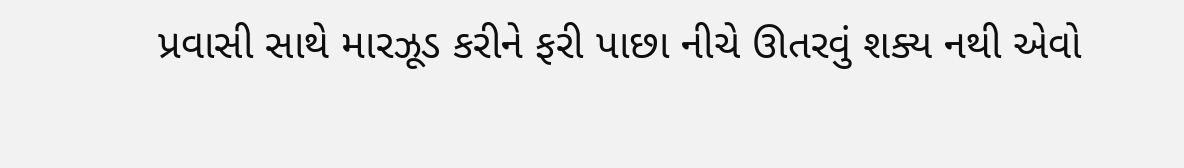પ્રવાસી સાથે મારઝૂડ કરીને ફરી પાછા નીચે ઊતરવું શક્ય નથી એવો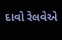દાવો રેલવેએ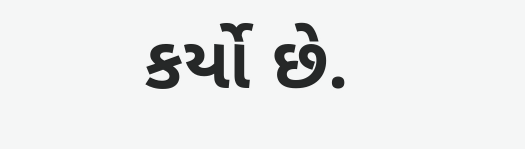કર્યો છે.